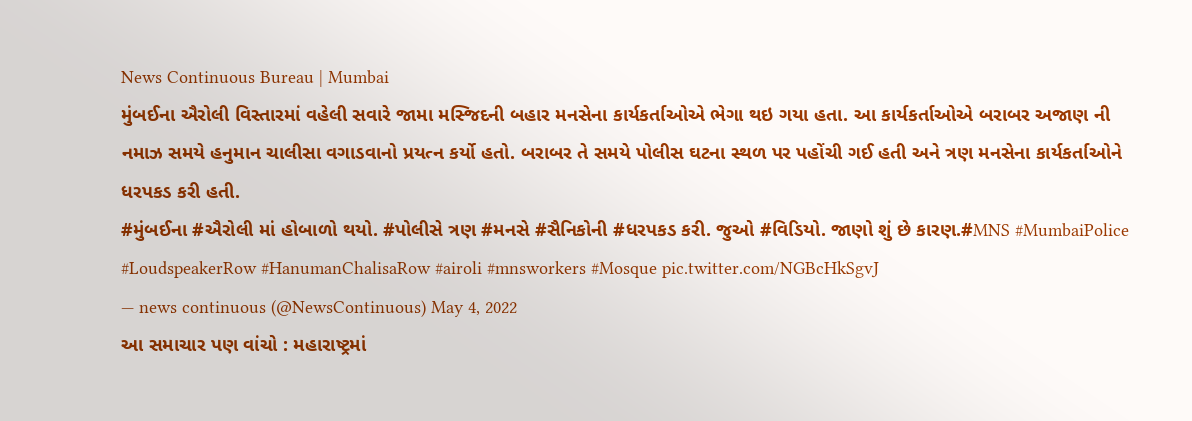News Continuous Bureau | Mumbai
મુંબઈના ઐરોલી વિસ્તારમાં વહેલી સવારે જામા મસ્જિદની બહાર મનસેના કાર્યકર્તાઓએ ભેગા થઇ ગયા હતા. આ કાર્યકર્તાઓએ બરાબર અજાણ ની નમાઝ સમયે હનુમાન ચાલીસા વગાડવાનો પ્રયત્ન કર્યો હતો. બરાબર તે સમયે પોલીસ ઘટના સ્થળ પર પહોંચી ગઈ હતી અને ત્રણ મનસેના કાર્યકર્તાઓને ધરપકડ કરી હતી.
#મુંબઈના #ઐરોલી માં હોબાળો થયો. #પોલીસે ત્રણ #મનસે #સૈનિકોની #ધરપકડ કરી. જુઓ #વિડિયો. જાણો શું છે કારણ.#MNS #MumbaiPolice #LoudspeakerRow #HanumanChalisaRow #airoli #mnsworkers #Mosque pic.twitter.com/NGBcHkSgvJ
— news continuous (@NewsContinuous) May 4, 2022
આ સમાચાર પણ વાંચો : મહારાષ્ટ્રમાં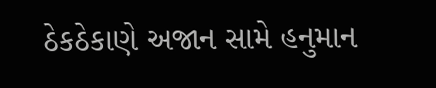ઠેકઠેકાણે અજાન સામે હનુમાન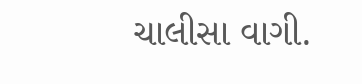ચાલીસા વાગી.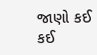જાણો કઈ કઈ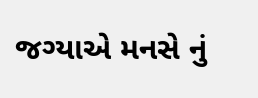જગ્યાએ મનસે નું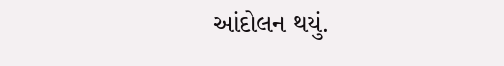આંદોલન થયું.